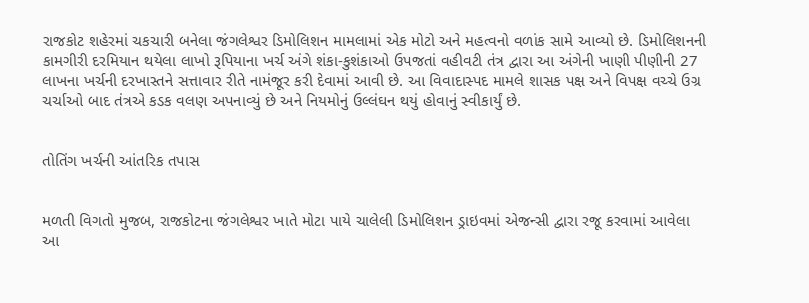રાજકોટ શહેરમાં ચકચારી બનેલા જંગલેશ્વર ડિમોલિશન મામલામાં એક મોટો અને મહત્વનો વળાંક સામે આવ્યો છે. ડિમોલિશનની કામગીરી દરમિયાન થયેલા લાખો રૂપિયાના ખર્ચ અંગે શંકા-કુશંકાઓ ઉપજતાં વહીવટી તંત્ર દ્વારા આ અંગેની ખાણી પીણીની 27 લાખના ખર્ચની દરખાસ્તને સત્તાવાર રીતે નામંજૂર કરી દેવામાં આવી છે. આ વિવાદાસ્પદ મામલે શાસક પક્ષ અને વિપક્ષ વચ્ચે ઉગ્ર ચર્ચાઓ બાદ તંત્રએ કડક વલણ અપનાવ્યું છે અને નિયમોનું ઉલ્લંઘન થયું હોવાનું સ્વીકાર્યું છે.


તોતિંગ ખર્ચની આંતરિક તપાસ


મળતી વિગતો મુજબ, રાજકોટના જંગલેશ્વર ખાતે મોટા પાયે ચાલેલી ડિમોલિશન ડ્રાઇવમાં એજન્સી દ્વારા રજૂ કરવામાં આવેલા આ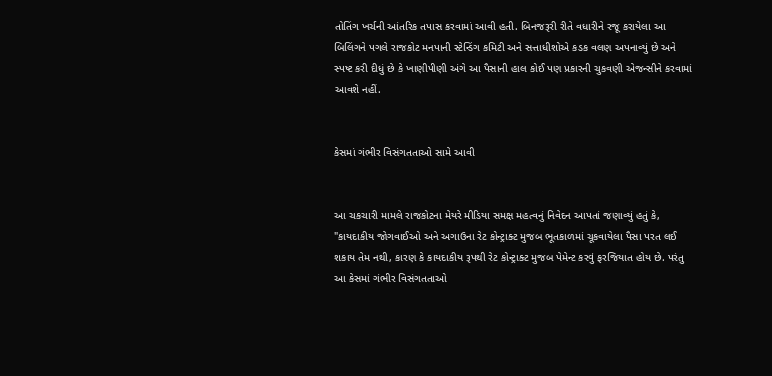તોતિંગ ખર્ચની આંતરિક તપાસ કરવામાં આવી હતી. બિનજરૂરી રીતે વધારીને રજૂ કરાયેલા આ બિલિંગને પગલે રાજકોટ મનપાની સ્ટેન્ડિંગ કમિટી અને સત્તાધીશોએ કડક વલણ અપનાવ્યું છે અને સ્પષ્ટ કરી દીધું છે કે ખાણીપીણી અંગે આ પૈસાની હાલ કોઈ પણ પ્રકારની ચુકવણી એજન્સીને કરવામાં આવશે નહીં.


કેસમાં ગંભીર વિસંગતતાઓ સામે આવી


આ ચકચારી મામલે રાજકોટના મેયરે મીડિયા સમક્ષ મહત્વનું નિવેદન આપતાં જણાવ્યું હતું કે, "કાયદાકીય જોગવાઈઓ અને અગાઉના રેટ કોન્ટ્રાક્ટ મુજબ ભૂતકાળમાં ચૂકવાયેલા પૈસા પરત લઈ શકાય તેમ નથી, કારણ કે કાયદાકીય રૂપથી રેટ કોન્ટ્રાક્ટ મુજબ પેમેન્ટ કરવું ફરજિયાત હોય છે. પરંતુ આ કેસમાં ગંભીર વિસંગતતાઓ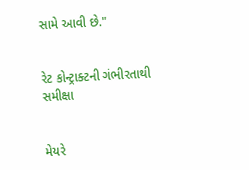સામે આવી છે."


રેટ કોન્ટ્રાક્ટની ગંભીરતાથી સમીક્ષા


મેયરે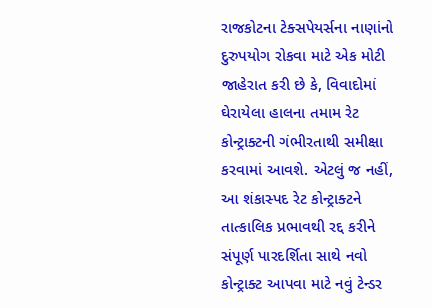રાજકોટના ટેક્સપેયર્સના નાણાંનો દુરુપયોગ રોકવા માટે એક મોટી જાહેરાત કરી છે કે, વિવાદોમાં ઘેરાયેલા હાલના તમામ રેટ કોન્ટ્રાક્ટની ગંભીરતાથી સમીક્ષા કરવામાં આવશે. એટલું જ નહીં, આ શંકાસ્પદ રેટ કોન્ટ્રાક્ટને તાત્કાલિક પ્રભાવથી રદ્દ કરીને સંપૂર્ણ પારદર્શિતા સાથે નવો કોન્ટ્રાક્ટ આપવા માટે નવું ટેન્ડર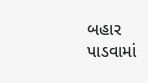બહાર પાડવામાં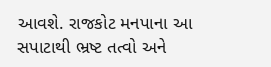આવશે. રાજકોટ મનપાના આ સપાટાથી ભ્રષ્ટ તત્વો અને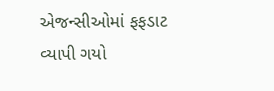એજન્સીઓમાં ફફડાટ વ્યાપી ગયો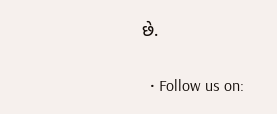છે.

  • Follow us on: